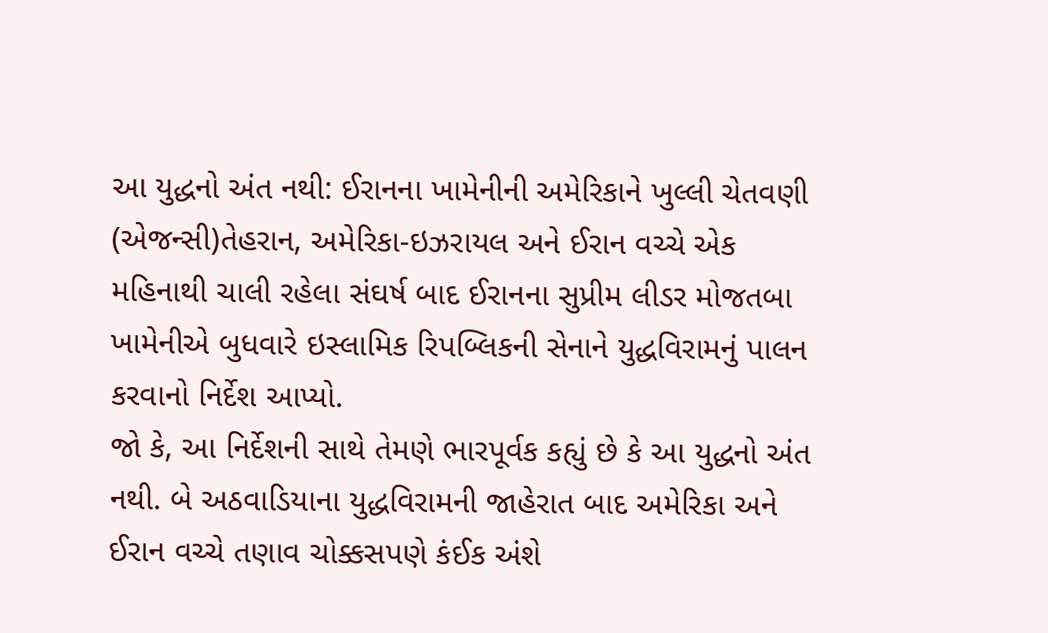આ યુદ્ધનો અંત નથી: ઈરાનના ખામેનીની અમેરિકાને ખુલ્લી ચેતવણી
(એજન્સી)તેહરાન, અમેરિકા-ઇઝરાયલ અને ઈરાન વચ્ચે એક મહિનાથી ચાલી રહેલા સંઘર્ષ બાદ ઈરાનના સુપ્રીમ લીડર મોજતબા ખામેનીએ બુધવારે ઇસ્લામિક રિપબ્લિકની સેનાને યુદ્ધવિરામનું પાલન કરવાનો નિર્દેશ આપ્યો.
જો કે, આ નિર્દેશની સાથે તેમણે ભારપૂર્વક કહ્યું છે કે આ યુદ્ધનો અંત નથી. બે અઠવાડિયાના યુદ્ધવિરામની જાહેરાત બાદ અમેરિકા અને ઈરાન વચ્ચે તણાવ ચોક્કસપણે કંઈક અંશે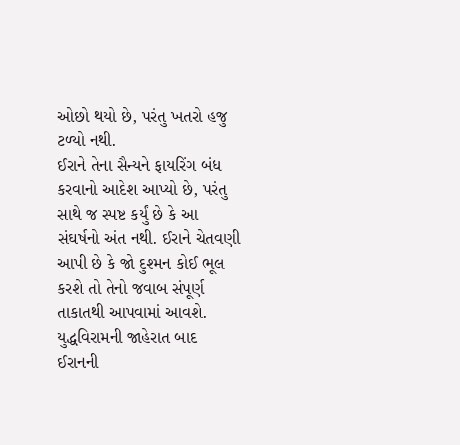ઓછો થયો છે, પરંતુ ખતરો હજુ ટળ્યો નથી.
ઈરાને તેના સૈન્યને ફાયરિંગ બંધ કરવાનો આદેશ આપ્યો છે, પરંતુ સાથે જ સ્પષ્ટ કર્યું છે કે આ સંઘર્ષનો અંત નથી. ઈરાને ચેતવણી આપી છે કે જો દુશ્મન કોઈ ભૂલ કરશે તો તેનો જવાબ સંપૂર્ણ તાકાતથી આપવામાં આવશે. યુદ્ધવિરામની જાહેરાત બાદ ઈરાનની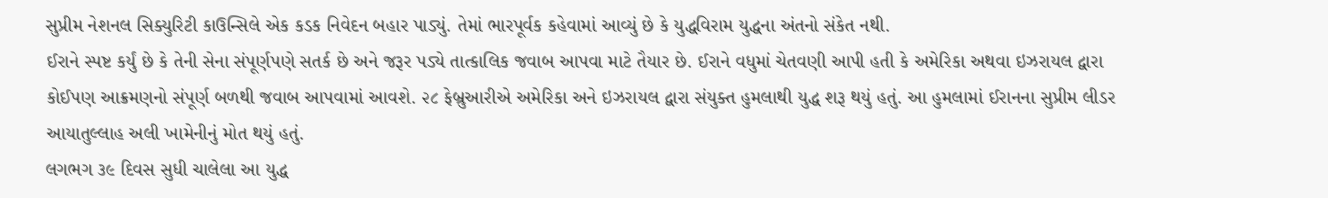સુપ્રીમ નેશનલ સિક્યુરિટી કાઉન્સિલે એક કડક નિવેદન બહાર પાડ્યું. તેમાં ભારપૂર્વક કહેવામાં આવ્યું છે કે યુદ્ધવિરામ યુદ્ધના અંતનો સંકેત નથી.
ઈરાને સ્પષ્ટ કર્યું છે કે તેની સેના સંપૂર્ણપણે સતર્ક છે અને જરૂર પડ્યે તાત્કાલિક જવાબ આપવા માટે તૈયાર છે. ઈરાને વધુમાં ચેતવણી આપી હતી કે અમેરિકા અથવા ઇઝરાયલ દ્વારા કોઈપણ આક્રમણનો સંપૂર્ણ બળથી જવાબ આપવામાં આવશે. ૨૮ ફેબ્રુઆરીએ અમેરિકા અને ઇઝરાયલ દ્વારા સંયુક્ત હુમલાથી યુદ્ધ શરૂ થયું હતું. આ હુમલામાં ઈરાનના સુપ્રીમ લીડર આયાતુલ્લાહ અલી ખામેનીનું મોત થયું હતું.
લગભગ ૩૯ દિવસ સુધી ચાલેલા આ યુદ્ધ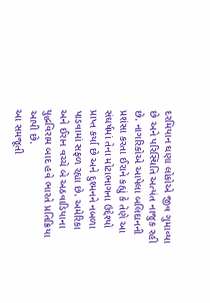દરમિયાન ઘણા લોકોએ જીવ ગુમાવ્યા છે અને પરિસ્થિતિ અત્યંત નાજુક રહી છે. નાગરિકોએ આપેલા બલિદાનની પ્રશંસા કરતા ઈરાને કહ્યું કે તેણે આ સંઘર્ષમાં તેના મોટાભાગના ઉદ્દેશ્યો પ્રાપ્ત કર્યા છે અને દુશ્મનને નબળા પાડવામાં સફળ રહ્યા છે. અમેરિકા અને ઈરાન વચ્ચે બે અઠવાડિયાના યુદ્ધવિરામ બાદ હવે ભારતે પ્રતિક્રિયા આપી છે.
આ સમજૂતી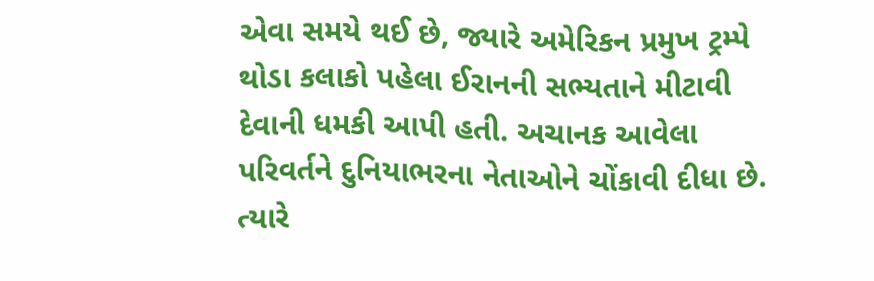એવા સમયે થઈ છે, જ્યારે અમેરિકન પ્રમુખ ટ્રમ્પે થોડા કલાકો પહેલા ઈરાનની સભ્યતાને મીટાવી દેવાની ધમકી આપી હતી. અચાનક આવેલા પરિવર્તને દુનિયાભરના નેતાઓને ચોંકાવી દીધા છે. ત્યારે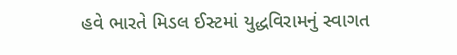હવે ભારતે મિડલ ઈસ્ટમાં યુદ્ધવિરામનું સ્વાગત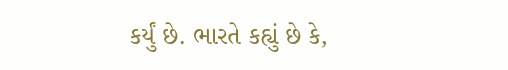કર્યું છે. ભારતે કહ્યું છે કે,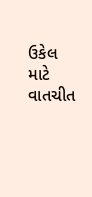ઉકેલ માટે વાતચીત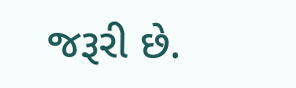જરૂરી છે.